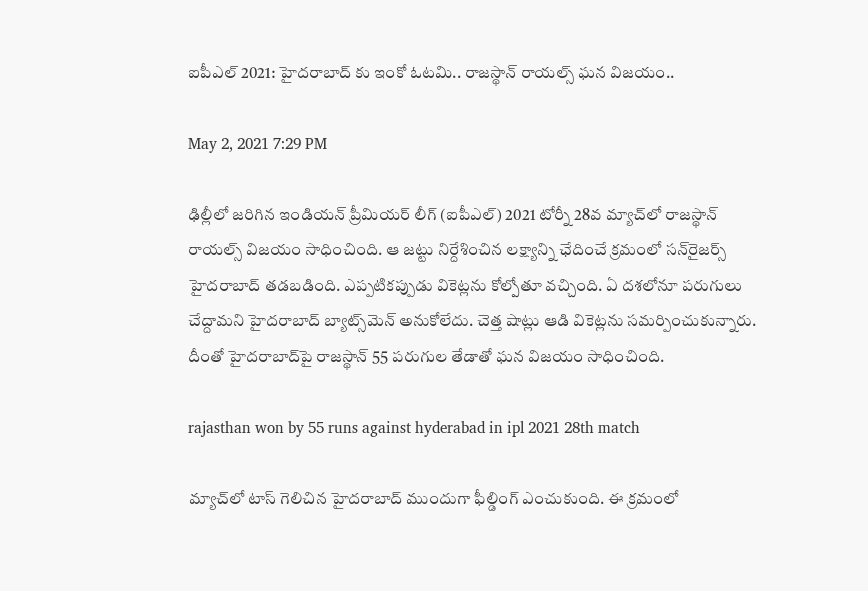ఐపీఎల్ 2021: హైద‌రాబాద్ కు ఇంకో ఓట‌మి.. రాజ‌స్థాన్ రాయ‌ల్స్ ఘ‌న విజ‌యం..

May 2, 2021 7:29 PM

ఢిల్లీలో జ‌రిగిన ఇండియ‌న్ ప్రీమియ‌ర్ లీగ్ (ఐపీఎల్‌) 2021 టోర్నీ 28వ మ్యాచ్‌లో రాజ‌స్థాన్ రాయ‌ల్స్ విజ‌యం సాధించింది. ఆ జ‌ట్టు నిర్దేశించిన ల‌క్ష్యాన్ని ఛేదించే క్ర‌మంలో స‌న్‌రైజ‌ర్స్ హైద‌రాబాద్ త‌డ‌బ‌డింది. ఎప్ప‌టిక‌ప్పుడు వికెట్ల‌ను కోల్పోతూ వ‌చ్చింది. ఏ ద‌శ‌లోనూ ప‌రుగులు చేద్దామ‌ని హైద‌రాబాద్ బ్యాట్స్‌మెన్ అనుకోలేదు. చెత్త షాట్లు ఆడి వికెట్ల‌ను స‌మ‌ర్పించుకున్నారు. దీంతో హైద‌రాబాద్‌పై రాజ‌స్థాన్ 55 ప‌రుగుల తేడాతో ఘ‌న విజ‌యం సాధించింది.

rajasthan won by 55 runs against hyderabad in ipl 2021 28th match

మ్యాచ్‌లో టాస్ గెలిచిన హైద‌రాబాద్ ముందుగా ఫీల్డింగ్ ఎంచుకుంది. ఈ క్ర‌మంలో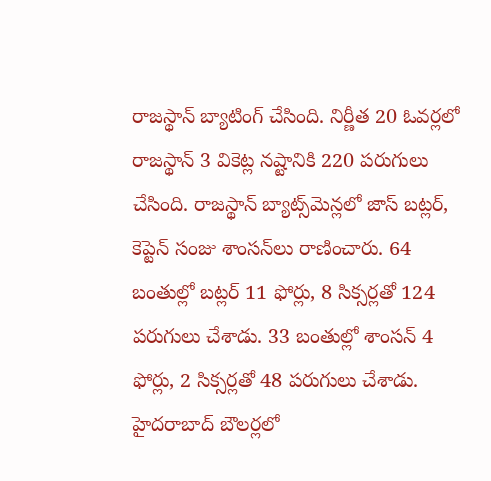రాజ‌స్థాన్ బ్యాటింగ్ చేసింది. నిర్ణీత 20 ఓవ‌ర్ల‌లో రాజ‌స్థాన్ 3 వికెట్ల న‌ష్టానికి 220 ప‌రుగులు చేసింది. రాజ‌స్థాన్ బ్యాట్స్‌మెన్ల‌లో జాస్ బ‌ట్ల‌ర్‌, కెప్టెన్ సంజు శాంస‌న్‌లు రాణించారు. 64 బంతుల్లో బ‌ట్ల‌ర్ 11 ఫోర్లు, 8 సిక్స‌ర్ల‌తో 124 ప‌రుగులు చేశాడు. 33 బంతుల్లో శాంస‌న్ 4 ఫోర్లు, 2 సిక్స‌ర్ల‌తో 48 ప‌రుగులు చేశాడు. హైద‌రాబాద్ బౌల‌ర్ల‌లో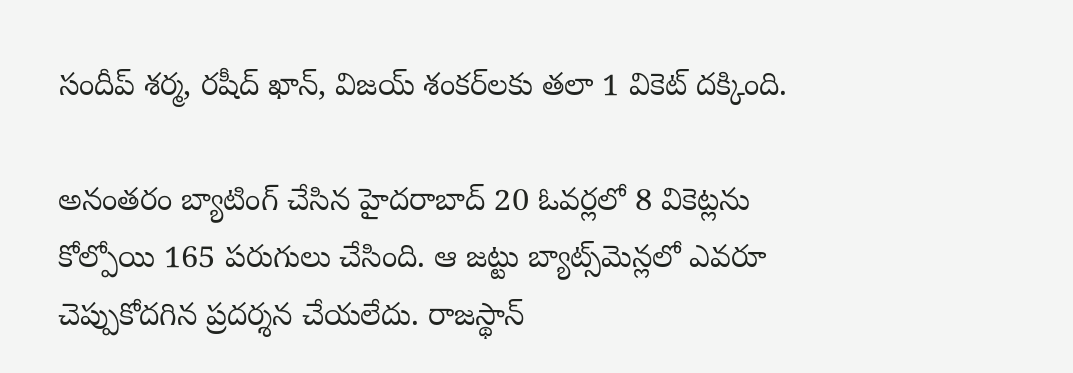సందీప్ శ‌ర్మ‌, ర‌షీద్ ఖాన్‌, విజ‌య్ శంక‌ర్‌ల‌కు త‌లా 1 వికెట్ ద‌క్కింది.

అనంత‌రం బ్యాటింగ్ చేసిన హైద‌రాబాద్ 20 ఓవ‌ర్ల‌లో 8 వికెట్ల‌ను కోల్పోయి 165 ప‌రుగులు చేసింది. ఆ జ‌ట్టు బ్యాట్స్‌మెన్ల‌లో ఎవ‌రూ చెప్పుకోద‌గిన ప్ర‌ద‌ర్శ‌న చేయ‌లేదు. రాజ‌స్థాన్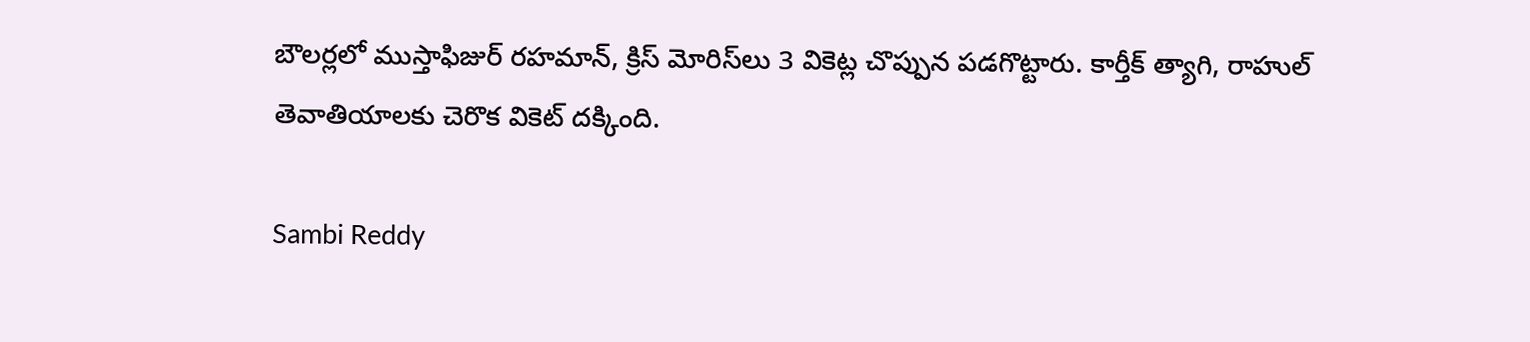బౌల‌ర్ల‌లో ముస్తాఫిజుర్ ర‌హ‌మాన్‌, క్రిస్ మోరిస్‌లు 3 వికెట్ల చొప్పున ప‌డ‌గొట్టారు. కార్తీక్ త్యాగి, రాహుల్ తెవాతియాల‌కు చెరొక వికెట్ ద‌క్కింది.

Sambi Reddy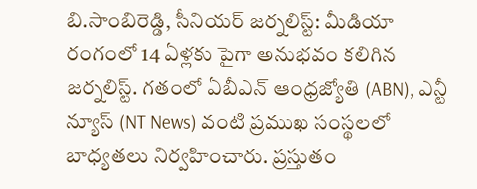బి.సాంబిరెడ్డి, సీనియర్ జర్నలిస్ట్: మీడియా రంగంలో 14 ఏళ్లకు పైగా అనుభవం కలిగిన జర్నలిస్ట్. గతంలో ఏబీఎన్ ఆంధ్ర‌జ్యోతి (ABN), ఎన్టీ న్యూస్ (NT News) వంటి ప్రముఖ సంస్థలలో బాధ్యతలు నిర్వహించారు. ప్రస్తుతం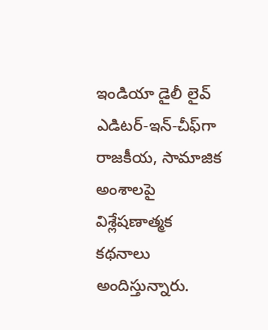ఇండియా డైలీ లైవ్ ఎడిటర్-ఇన్-చీఫ్‌గా రాజకీయ, సామాజిక అంశాలపై విశ్లేషణాత్మక కథనాలు అందిస్తున్నారు.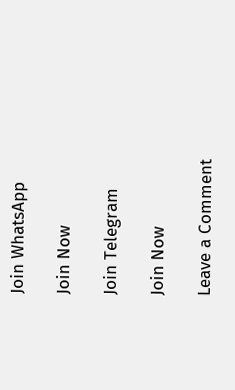Join WhatsApp

Join Now

Join Telegram

Join Now

Leave a Comment